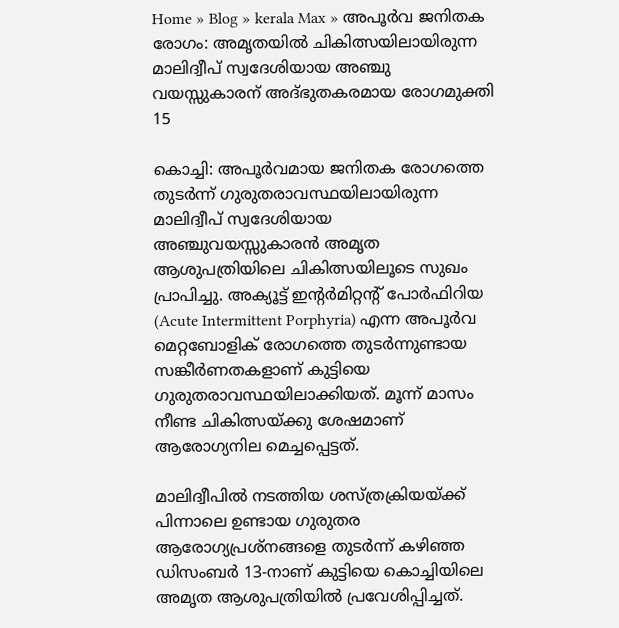Home » Blog » kerala Max » അപൂർവ ജനിതക രോഗം: അമൃതയിൽ ചികിത്സയിലായിരുന്ന മാലിദ്വീപ് സ്വദേശിയായ അഞ്ചു വയസ്സുകാരന് അദ്ഭുതകരമായ രോഗമുക്തി
15

കൊച്ചി: അപൂർവമായ ജനിതക രോഗത്തെ തുടർന്ന് ഗുരുതരാവസ്ഥയിലായിരുന്ന മാലിദ്വീപ് സ്വദേശിയായ അഞ്ചുവയസ്സുകാരൻ അമൃത ആശുപത്രിയിലെ ചികിത്സയിലൂടെ സുഖം പ്രാപിച്ചു. അക്യൂട്ട് ഇൻ്റർമിറ്റൻ്റ് പോർഫിറിയ (Acute Intermittent Porphyria) എന്ന അപൂർവ മെറ്റബോളിക് രോഗത്തെ തുടർന്നുണ്ടായ സങ്കീർണതകളാണ് കുട്ടിയെ ഗുരുതരാവസ്ഥയിലാക്കിയത്. മൂന്ന് മാസം നീണ്ട ചികിത്സയ്ക്കു ശേഷമാണ് ആരോഗ്യനില മെച്ചപ്പെട്ടത്.

മാലിദ്വീപിൽ നടത്തിയ ശസ്ത്രക്രിയയ്ക്ക് പിന്നാലെ ഉണ്ടായ ഗുരുതര ആരോഗ്യപ്രശ്നങ്ങളെ തുടർന്ന് കഴിഞ്ഞ ഡിസംബർ 13-നാണ് കുട്ടിയെ കൊച്ചിയിലെ അമൃത ആശുപത്രിയിൽ പ്രവേശിപ്പിച്ചത്.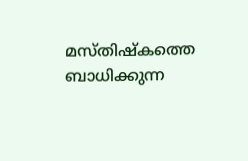മസ്തിഷ്കത്തെ ബാധിക്കുന്ന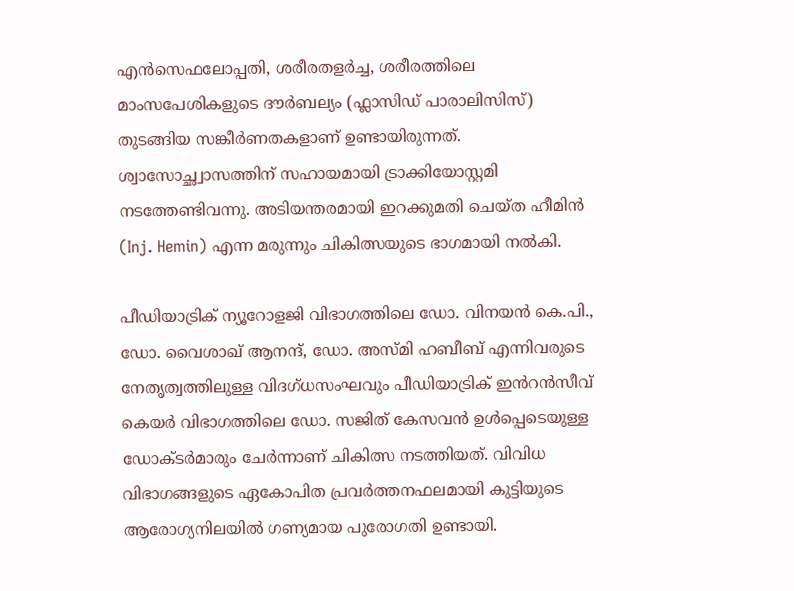എൻസെഫലോപ്പതി, ശരീരതളർച്ച, ശരീരത്തിലെ മാംസപേശികളുടെ ദൗർബല്യം (ഫ്ലാസിഡ് പാരാലിസിസ്) തുടങ്ങിയ സങ്കീർണതകളാണ് ഉണ്ടായിരുന്നത്. ശ്വാസോച്ഛ്വാസത്തിന് സഹായമായി ട്രാക്കിയോസ്റ്റമി നടത്തേണ്ടിവന്നു. അടിയന്തരമായി ഇറക്കുമതി ചെയ്ത ഹീമിൻ (Inj. Hemin) എന്ന മരുന്നും ചികിത്സയുടെ ഭാഗമായി നൽകി.

പീഡിയാട്രിക് ന്യൂറോളജി വിഭാഗത്തിലെ ഡോ. വിനയൻ കെ.പി., ഡോ. വൈശാഖ് ആനന്ദ്, ഡോ. അസ്മി ഹബീബ് എന്നിവരുടെ നേതൃത്വത്തിലുള്ള വിദഗ്ധസംഘവും പീഡിയാട്രിക് ഇൻറൻസീവ് കെയർ വിഭാഗത്തിലെ ഡോ. സജിത് കേസവൻ ഉൾപ്പെടെയുള്ള ഡോക്ടർമാരും ചേർന്നാണ് ചികിത്സ നടത്തിയത്. വിവിധ വിഭാഗങ്ങളുടെ ഏകോപിത പ്രവർത്തനഫലമായി കുട്ടിയുടെ ആരോഗ്യനിലയിൽ ഗണ്യമായ പുരോഗതി ഉണ്ടായി.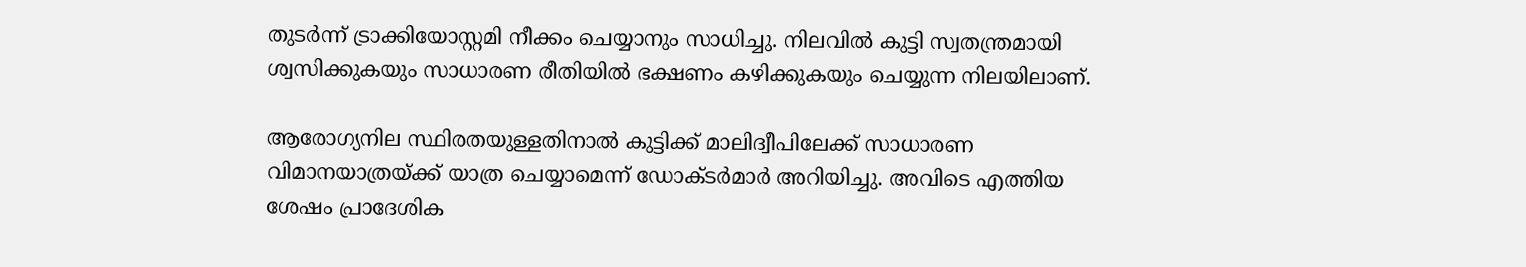തുടർന്ന് ട്രാക്കിയോസ്റ്റമി നീക്കം ചെയ്യാനും സാധിച്ചു. നിലവിൽ കുട്ടി സ്വതന്ത്രമായി ശ്വസിക്കുകയും സാധാരണ രീതിയിൽ ഭക്ഷണം കഴിക്കുകയും ചെയ്യുന്ന നിലയിലാണ്.

ആരോഗ്യനില സ്ഥിരതയുള്ളതിനാൽ കുട്ടിക്ക് മാലിദ്വീപിലേക്ക് സാധാരണ വിമാനയാത്രയ്ക്ക് യാത്ര ചെയ്യാമെന്ന് ഡോക്ടർമാർ അറിയിച്ചു. അവിടെ എത്തിയ ശേഷം പ്രാദേശിക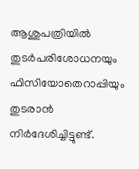ആശുപത്രിയിൽ തുടർപരിശോധനയും ഫിസിയോതെറാപ്പിയും തുടരാൻ നിർദേശിച്ചിട്ടുണ്ട്.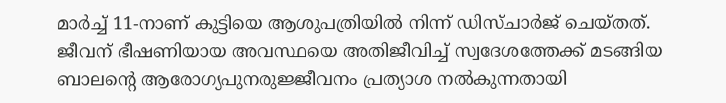മാർച്ച് 11-നാണ് കുട്ടിയെ ആശുപത്രിയിൽ നിന്ന് ഡിസ്ചാർജ് ചെയ്തത്. ജീവന് ഭീഷണിയായ അവസ്ഥയെ അതിജീവിച്ച് സ്വദേശത്തേക്ക് മടങ്ങിയ ബാലന്റെ ആരോഗ്യപുനരുജ്ജീവനം പ്രത്യാശ നൽകുന്നതായി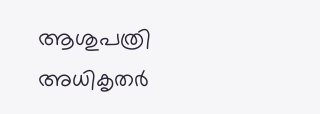ആശുപത്രി അധികൃതർ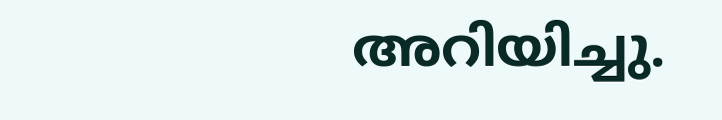അറിയിച്ചു.